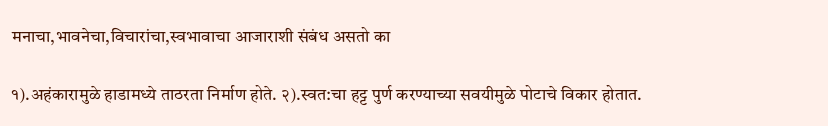मनाचा,भावनेचा,विचारांचा,स्वभावाचा आजाराशी संबंध असतो का

१).अहंकारामुळे हाडामध्ये ताठरता निर्माण होते. २).स्वत:चा हट्ट पुर्ण करण्याच्या सवयीमुळे पोटाचे विकार होतात.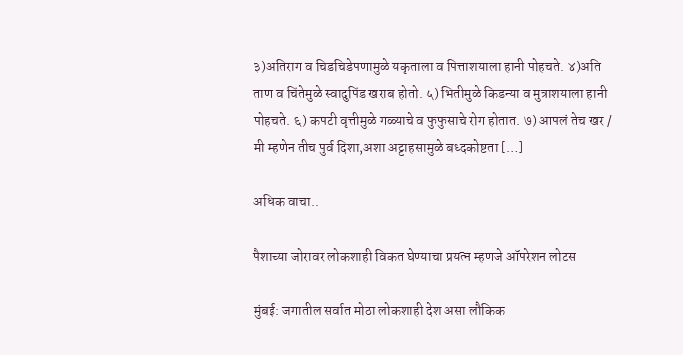३)अतिराग व चिडचिडेपणामुळे यकृताला व पित्ताशयाला हानी पोहचते. ४)अति ताण व चिंतेमुळे स्वादुपिंड खराब होतो. ५) भितीमुळे किडन्या व मुत्राशयाला हानी पोहचते. ६) कपटी वृत्तीमुळे गळ्याचे व फुफुसाचे रोग होतात. ७) आपलं तेच खर / मी म्हणेन तीच पुर्व दिशा,अशा अट्टाहसामुळे बध्दकोष्टता […]

अधिक वाचा..

पैशाच्या जोरावर लोकशाही विकत घेण्याचा प्रयत्न म्हणजे ऑपरेशन लोटस

मुंबई: जगातील सर्वात मोठा लोकशाही देश असा लौकिक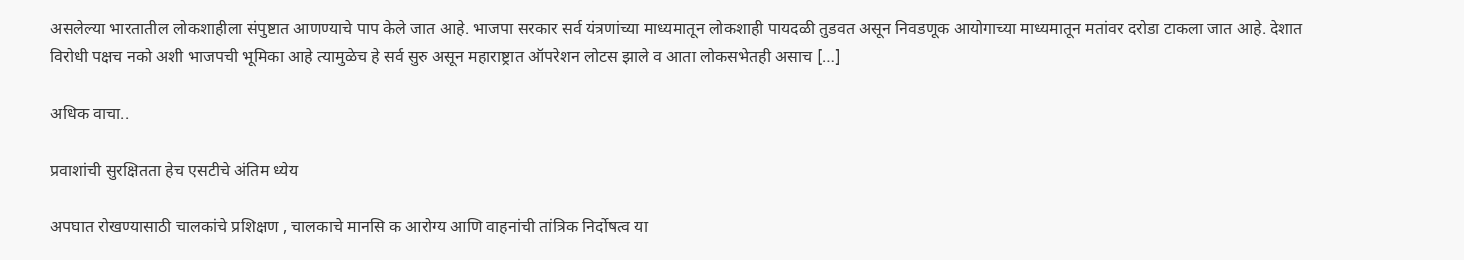असलेल्या भारतातील लोकशाहीला संपुष्टात आणण्याचे पाप केले जात आहे. भाजपा सरकार सर्व यंत्रणांच्या माध्यमातून लोकशाही पायदळी तुडवत असून निवडणूक आयोगाच्या माध्यमातून मतांवर दरोडा टाकला जात आहे. देशात विरोधी पक्षच नको अशी भाजपची भूमिका आहे त्यामुळेच हे सर्व सुरु असून महाराष्ट्रात ऑपरेशन लोटस झाले व आता लोकसभेतही असाच […]

अधिक वाचा..

प्रवाशांची सुरक्षितता हेच एसटीचे अंतिम ध्येय

अपघात रोखण्यासाठी चालकांचे प्रशिक्षण , चालकाचे मानसि क आरोग्य आणि वाहनांची तांत्रिक निर्दोषत्व या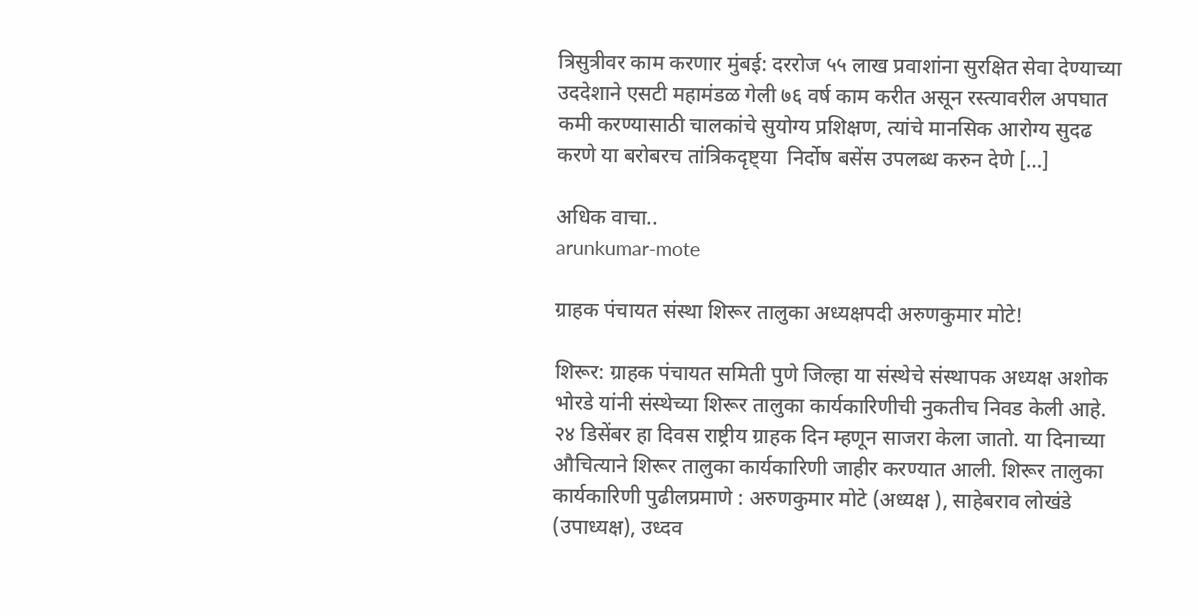त्रिसुत्रीवर काम करणार मुंबई: दररोज ५५ लाख प्रवाशांना सुरक्षित सेवा देण्याच्या उददेशाने एसटी महामंडळ गेली ७६ वर्ष काम करीत असून रस्त्यावरील अपघात कमी करण्यासाठी चालकांचे सुयोग्य प्रशिक्षण, त्यांचे मानसिक आरोग्य सुदढ करणे या बरोबरच तांत्रिकदृष्ट्या ‍ निर्दोष बसेंस उपलब्ध करुन देणे […]

अधिक वाचा..
arunkumar-mote

ग्राहक पंचायत संस्था शिरूर तालुका अध्यक्षपदी अरुणकुमार मोटे!

शिरूर: ग्राहक पंचायत समिती पुणे जिल्हा या संस्थेचे संस्थापक अध्यक्ष अशोक भोरडे यांनी संस्थेच्या शिरूर तालुका कार्यकारिणीची नुकतीच निवड केली आहे. २४ डिसेंबर हा दिवस राष्ट्रीय ग्राहक दिन म्हणून साजरा केला जातो. या दिनाच्या औचित्याने शिरूर तालुका कार्यकारिणी जाहीर करण्यात आली. शिरूर तालुका कार्यकारिणी पुढीलप्रमाणे : अरुणकुमार मोटे (अध्यक्ष ), साहेबराव लोखंडे (उपाध्यक्ष), उध्दव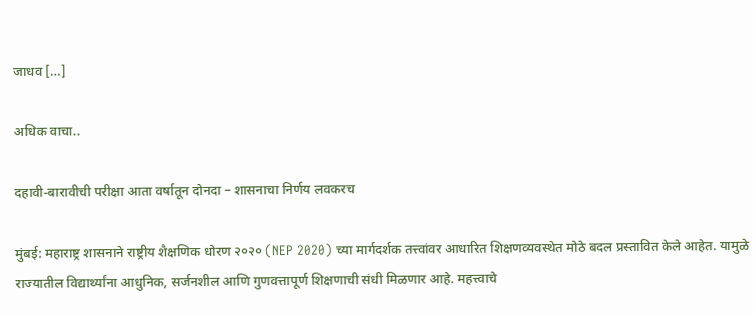जाधव […]

अधिक वाचा..

दहावी-बारावीची परीक्षा आता वर्षातून दोनदा – शासनाचा निर्णय लवकरच

मुंबई: महाराष्ट्र शासनाने राष्ट्रीय शैक्षणिक धोरण २०२० (NEP 2020) च्या मार्गदर्शक तत्त्वांवर आधारित शिक्षणव्यवस्थेत मोठे बदल प्रस्तावित केले आहेत. यामुळे राज्यातील विद्यार्थ्यांना आधुनिक, सर्जनशील आणि गुणवत्तापूर्ण शिक्षणाची संधी मिळणार आहे. महत्त्वाचे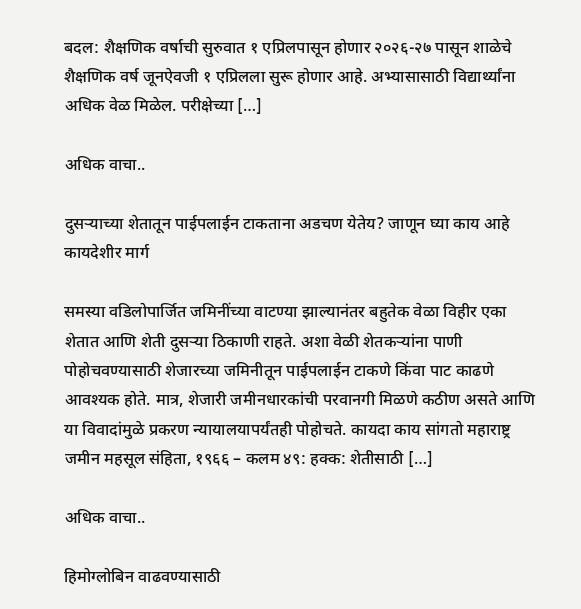बदल: शैक्षणिक वर्षाची सुरुवात १ एप्रिलपासून होणार २०२६-२७ पासून शाळेचे शैक्षणिक वर्ष जूनऐवजी १ एप्रिलला सुरू होणार आहे. अभ्यासासाठी विद्यार्थ्यांना अधिक वेळ मिळेल. परीक्षेच्या […]

अधिक वाचा..

दुसऱ्याच्या शेतातून पाईपलाईन टाकताना अडचण येतेय? जाणून घ्या काय आहे कायदेशीर मार्ग

समस्या वडिलोपार्जित जमिनींच्या वाटण्या झाल्यानंतर बहुतेक वेळा विहीर एका शेतात आणि शेती दुसऱ्या ठिकाणी राहते. अशा वेळी शेतकऱ्यांना पाणी पोहोचवण्यासाठी शेजारच्या जमिनीतून पाईपलाईन टाकणे किंवा पाट काढणे आवश्यक होते. मात्र, शेजारी जमीनधारकांची परवानगी मिळणे कठीण असते आणि या विवादांमुळे प्रकरण न्यायालयापर्यंतही पोहोचते. कायदा काय सांगतो महाराष्ट्र जमीन महसूल संहिता, १९६६ – कलम ४९: हक्क: शेतीसाठी […]

अधिक वाचा..

हिमोग्लोबिन वाढवण्यासाठी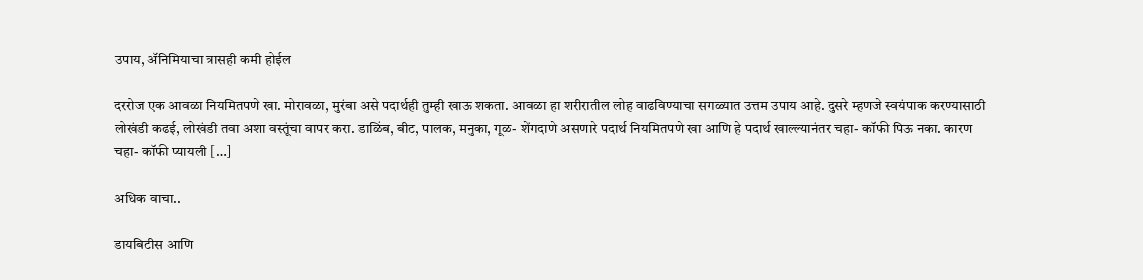उपाय, ॲनिमियाचा त्रासही कमी होईल

दररोज एक आवळा नियमितपणे खा. मोरावळा, मुरंबा असे पदार्थही तुम्ही खाऊ शकता. आवळा हा शरीरातील लोह वाढविण्याचा सगळ्यात उत्तम उपाय आहे. दुसरे म्हणजे स्वयंपाक करण्यासाठी लोखंडी कढई, लोखंडी तवा अशा वस्तूंचा वापर करा. डाळिंब, बीट, पालक, मनुका, गूळ- शेंगदाणे असणारे पदार्थ नियमितपणे खा आणि हे पदार्थ खाल्ल्यानंतर चहा- कॉफी पिऊ नका. कारण चहा- कॉफी प्यायली […]

अधिक वाचा..

डायबिटीस आणि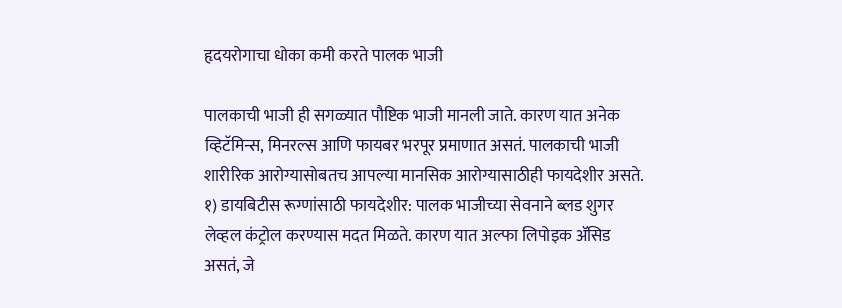हृदयरोगाचा धोका कमी करते पालक भाजी

पालकाची भाजी ही सगळ्यात पौष्टिक भाजी मानली जाते. कारण यात अनेक व्हिटॅमिन्स, मिनरल्स आणि फायबर भरपूर प्रमाणात असतं. पालकाची भाजी शारीरिक आरोग्यासोबतच आपल्या मानसिक आरोग्यासाठीही फायदेशीर असते. १) डायबिटीस रूग्णांसाठी फायदेशीर: पालक भाजीच्या सेवनाने ब्लड शुगर लेव्हल कंट्रोल करण्यास मदत मिळते. कारण यात अल्फा लिपोइक ॲसिड असतं, जे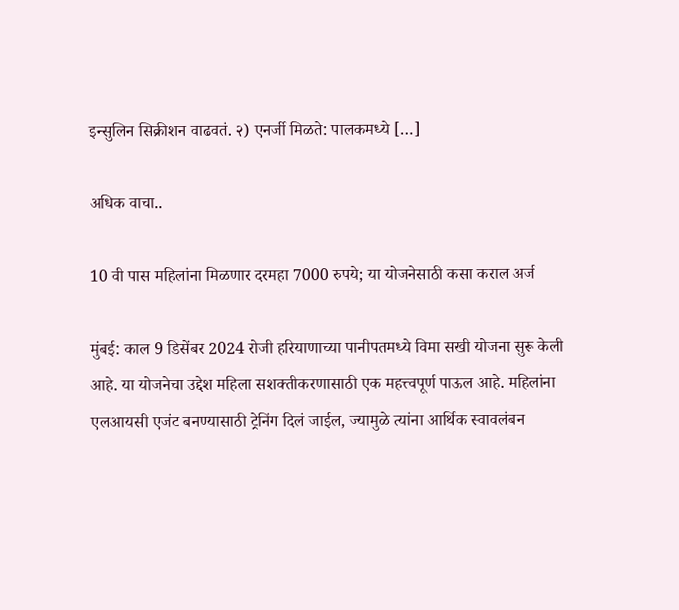इन्सुलिन सिक्रीशन वाढवतं. २) एनर्जी मिळते: पालकमध्ये […]

अधिक वाचा..

10 वी पास महिलांना मिळणार दरमहा 7000 रुपये; या योजनेसाठी कसा कराल अर्ज

मुंबई: काल 9 डिसेंबर 2024 रोजी हरियाणाच्या पानीपतमध्ये विमा सखी योजना सुरू केली आहे. या योजनेचा उद्देश महिला सशक्तीकरणासाठी एक महत्त्वपूर्ण पाऊल आहे. महिलांना एलआयसी एजंट बनण्यासाठी ट्रेनिंग दिलं जाईल, ज्यामुळे त्यांना आर्थिक स्वावलंबन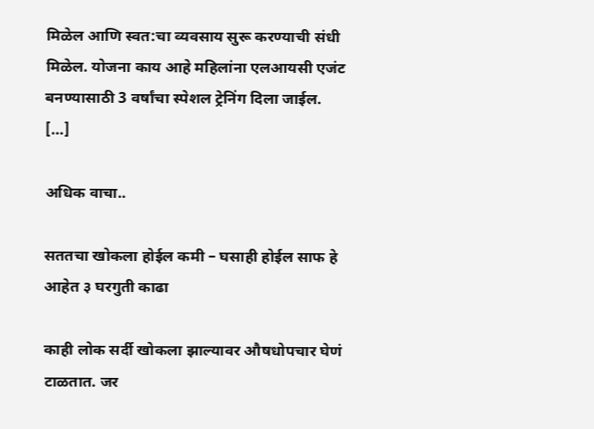मिळेल आणि स्वत:चा व्यवसाय सुरू करण्याची संधी मिळेल. योजना काय आहे महिलांना एलआयसी एजंट बनण्यासाठी 3 वर्षांचा स्पेशल ट्रेनिंग दिला जाईल. […]

अधिक वाचा..

सततचा खोकला होईल कमी – घसाही होईल साफ हे आहेत ३ घरगुती काढा

काही लोक सर्दी खोकला झाल्यावर औषधोपचार घेणं टाळतात. जर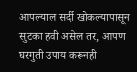आपल्याल सर्दी खोकल्यापासून सुटका हवी असेल तर, आपण घरगुती उपाय करूनही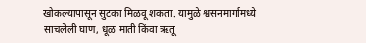खोकल्यापासून सुटका मिळवू शकता. यामुळे श्वसनमार्गामध्ये साचलेली घाण, धूळ माती किंवा ऋतू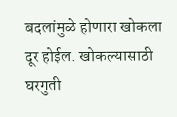बदलांमुळे होणारा खोकला दूर होईल. खोकल्यासाठी घरगुती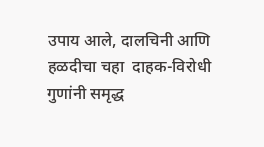उपाय आले, दालचिनी आणि हळदीचा चहा  दाहक-विरोधी गुणांनी समृद्ध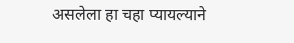असलेला हा चहा प्यायल्याने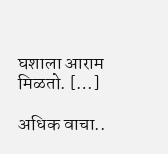घशाला आराम मिळतो. […]

अधिक वाचा..